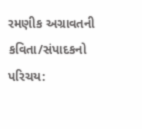રમણીક અગ્રાવતની કવિતા/સંપાદકનો પરિચય: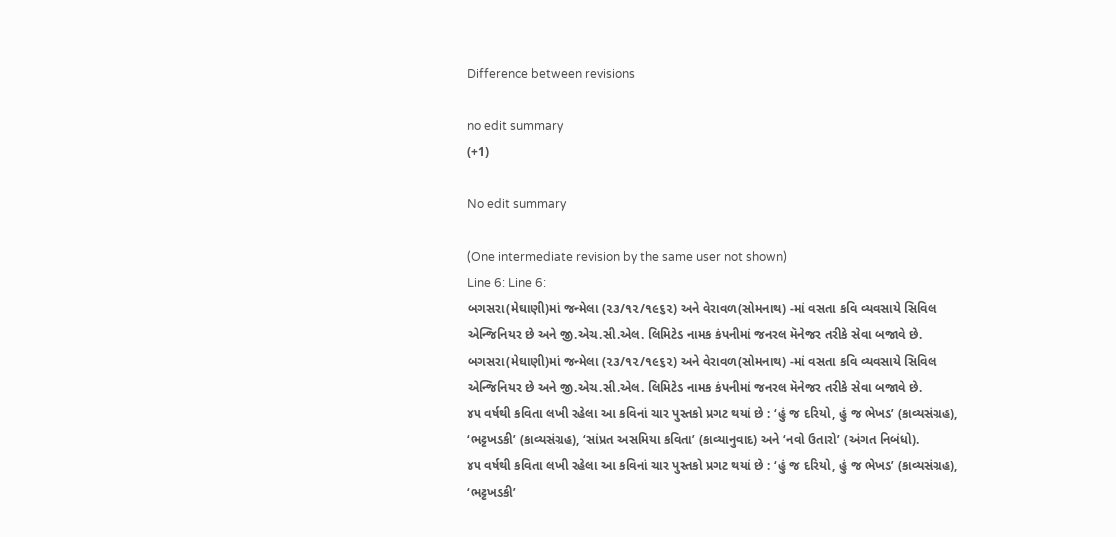Difference between revisions

no edit summary
(+1)

No edit summary

(One intermediate revision by the same user not shown)
Line 6: Line 6:
બગસરા(મેઘાણી)માં જન્મેલા (૨૩/૧૨/૧૯૬૨) અને વેરાવળ(સોમનાથ) -માં વસતા કવિ વ્યવસાયે સિવિલ એન્જિનિયર છે અને જી.એચ.સી.એલ. લિમિટેડ નામક કંપનીમાં જનરલ મૅનેજર તરીકે સેવા બજાવે છે.
બગસરા(મેઘાણી)માં જન્મેલા (૨૩/૧૨/૧૯૬૨) અને વેરાવળ(સોમનાથ) -માં વસતા કવિ વ્યવસાયે સિવિલ એન્જિનિયર છે અને જી.એચ.સી.એલ. લિમિટેડ નામક કંપનીમાં જનરલ મૅનેજર તરીકે સેવા બજાવે છે.
૪૫ વર્ષથી કવિતા લખી રહેલા આ કવિનાં ચાર પુસ્તકો પ્રગટ થયાં છે : ‘હું જ દરિયો, હું જ ભેખડ’ (કાવ્યસંગ્રહ), ‘ભટ્ટખડકી’ (કાવ્યસંગ્રહ), ‘સાંપ્રત અસમિયા કવિતા’ (કાવ્યાનુવાદ) અને ‘નવો ઉતારો’ (અંગત નિબંધો).
૪૫ વર્ષથી કવિતા લખી રહેલા આ કવિનાં ચાર પુસ્તકો પ્રગટ થયાં છે : ‘હું જ દરિયો, હું જ ભેખડ’ (કાવ્યસંગ્રહ), ‘ભટ્ટખડકી’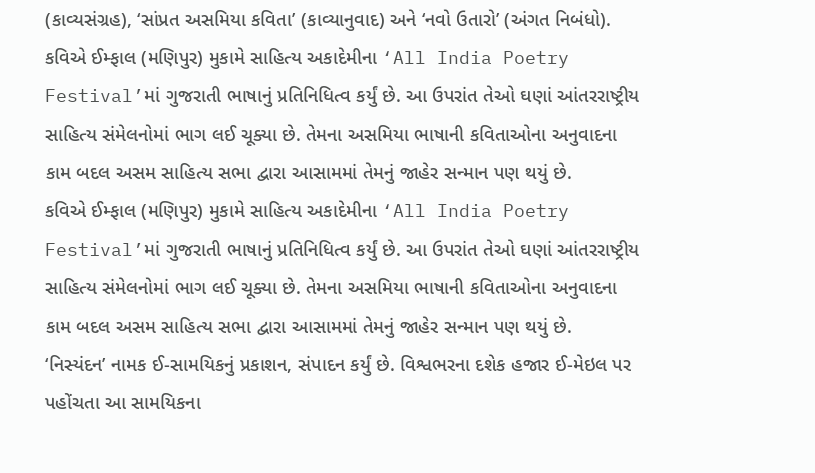(કાવ્યસંગ્રહ), ‘સાંપ્રત અસમિયા કવિતા’ (કાવ્યાનુવાદ) અને ‘નવો ઉતારો’ (અંગત નિબંધો).
કવિએ ઈમ્ફાલ (મણિપુર) મુકામે સાહિત્ય અકાદેમીના ‘All India Poetry Festival’માં ગુજરાતી ભાષાનું પ્રતિનિધિત્વ કર્યું છે. આ ઉપરાંત તેઓ ઘણાં આંતરરાષ્ટ્રીય સાહિત્ય સંમેલનોમાં ભાગ લઈ ચૂક્યા છે. તેમના અસમિયા ભાષાની કવિતાઓના અનુવાદના કામ બદલ અસમ સાહિત્ય સભા દ્વારા આસામમાં તેમનું જાહેર સન્માન પણ થયું છે.
કવિએ ઈમ્ફાલ (મણિપુર) મુકામે સાહિત્ય અકાદેમીના ‘All India Poetry Festival’માં ગુજરાતી ભાષાનું પ્રતિનિધિત્વ કર્યું છે. આ ઉપરાંત તેઓ ઘણાં આંતરરાષ્ટ્રીય સાહિત્ય સંમેલનોમાં ભાગ લઈ ચૂક્યા છે. તેમના અસમિયા ભાષાની કવિતાઓના અનુવાદના કામ બદલ અસમ સાહિત્ય સભા દ્વારા આસામમાં તેમનું જાહેર સન્માન પણ થયું છે.
‘નિસ્યંદન’ નામક ઈ-સામયિકનું પ્રકાશન, સંપાદન કર્યું છે. વિશ્વભરના દશેક હજાર ઈ-મેઇલ પર પહોંચતા આ સામયિકના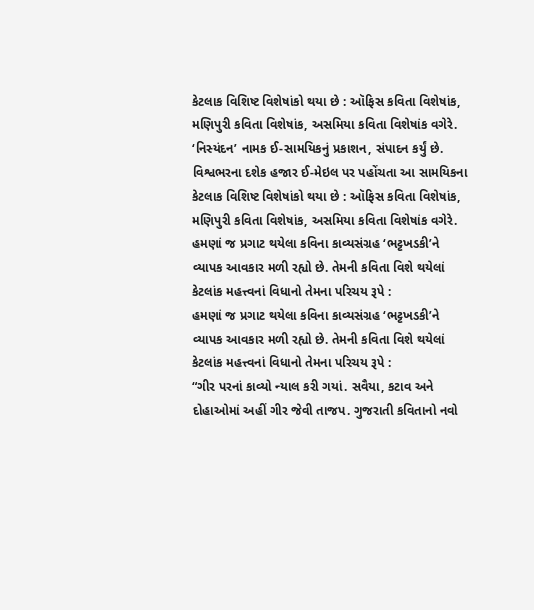કેટલાક વિશિષ્ટ વિશેષાંકો થયા છે : ઑફિસ કવિતા વિશેષાંક, મણિપુરી કવિતા વિશેષાંક, અસમિયા કવિતા વિશેષાંક વગેરે.
‘નિસ્યંદન’ નામક ઈ-સામયિકનું પ્રકાશન, સંપાદન કર્યું છે. વિશ્વભરના દશેક હજાર ઈ-મેઇલ પર પહોંચતા આ સામયિકના કેટલાક વિશિષ્ટ વિશેષાંકો થયા છે : ઑફિસ કવિતા વિશેષાંક, મણિપુરી કવિતા વિશેષાંક, અસમિયા કવિતા વિશેષાંક વગેરે.
હમણાં જ પ્રગાટ થયેલા કવિના કાવ્યસંગ્રહ ‘ભટ્ટખડકી’ને વ્યાપક આવકાર મળી રહ્યો છે. તેમની કવિતા વિશે થયેલાં કેટલાંક મહત્ત્વનાં વિધાનો તેમના પરિચય રૂપે :
હમણાં જ પ્રગાટ થયેલા કવિના કાવ્યસંગ્રહ ‘ભટ્ટખડકી’ને વ્યાપક આવકાર મળી રહ્યો છે. તેમની કવિતા વિશે થયેલાં કેટલાંક મહત્ત્વનાં વિધાનો તેમના પરિચય રૂપે :
“ગીર પરનાં કાવ્યો ન્યાલ કરી ગયાં. સવૈયા, કટાવ અને દોહાઓમાં અહીં ગીર જેવી તાજપ. ગુજરાતી કવિતાનો નવો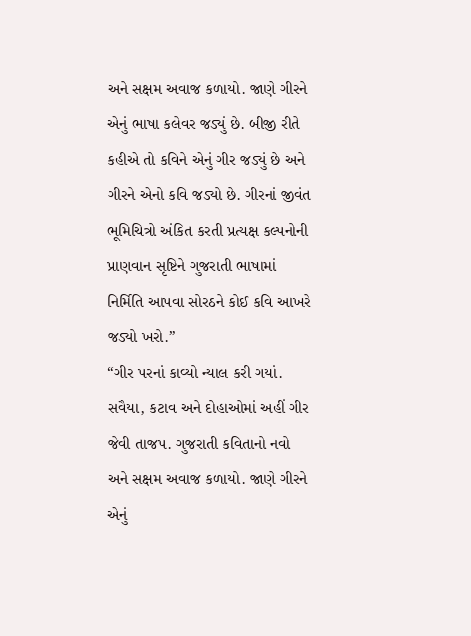અને સક્ષમ અવાજ કળાયો. જાણે ગીરને એનું ભાષા કલેવર જડ્યું છે. બીજી રીતે કહીએ તો કવિને એનું ગીર જડ્યું છે અને ગીરને એનો કવિ જડ્યો છે. ગીરનાં જીવંત ભૂમિચિત્રો અંકિત કરતી પ્રત્યક્ષ કલ્પનોની પ્રાણવાન સૃષ્ટિને ગુજરાતી ભાષામાં નિર્મિતિ આપવા સોરઠને કોઈ કવિ આખરે જડ્યો ખરો.”
“ગીર પરનાં કાવ્યો ન્યાલ કરી ગયાં. સવૈયા, કટાવ અને દોહાઓમાં અહીં ગીર જેવી તાજપ. ગુજરાતી કવિતાનો નવો અને સક્ષમ અવાજ કળાયો. જાણે ગીરને એનું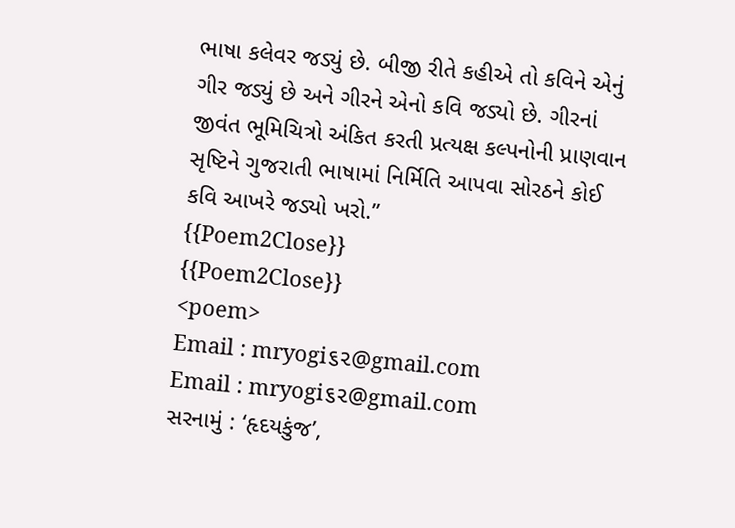ભાષા કલેવર જડ્યું છે. બીજી રીતે કહીએ તો કવિને એનું ગીર જડ્યું છે અને ગીરને એનો કવિ જડ્યો છે. ગીરનાં જીવંત ભૂમિચિત્રો અંકિત કરતી પ્રત્યક્ષ કલ્પનોની પ્રાણવાન સૃષ્ટિને ગુજરાતી ભાષામાં નિર્મિતિ આપવા સોરઠને કોઈ કવિ આખરે જડ્યો ખરો.”
{{Poem2Close}}
{{Poem2Close}}
<poem>
Email : mryogi૬૨@gmail.com
Email : mryogi૬૨@gmail.com
સરનામું : ‘હૃદયકુંજ’,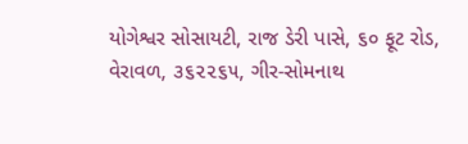યોગેશ્વર સોસાયટી, રાજ ડેરી પાસે, ૬૦ ફૂટ રોડ, વેરાવળ, ૩૬૨૨૬૫, ગીર-સોમનાથ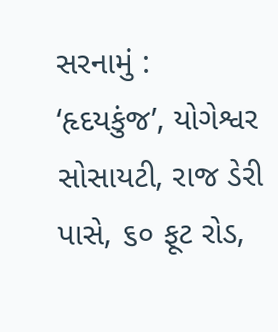સરનામું : ‘હૃદયકુંજ’, યોગેશ્વર સોસાયટી, રાજ ડેરી પાસે, ૬૦ ફૂટ રોડ,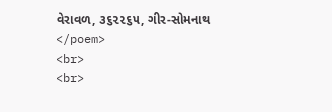વેરાવળ, ૩૬૨૨૬૫, ગીર-સોમનાથ
</poem>
<br>
<br>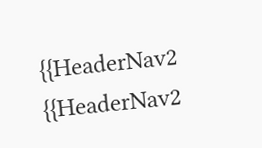{{HeaderNav2
{{HeaderNav2